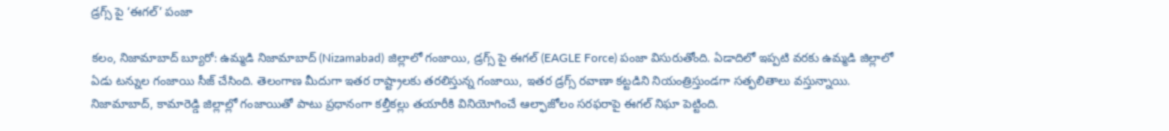డ్రగ్స్ పై ‘ఈగల్’ పంజా

కలం, నిజామాబాద్ బ్యూరో: ఉమ్మడి నిజామాబాద్ (Nizamabad) జిల్లాలో గంజాయి, డ్రగ్స్ పై ఈగల్ (EAGLE Force) పంజా విసురుతోంది. ఏడాదిలో ఇప్పటి వరకు ఉమ్మడి జిల్లాలో ఏడు టన్నుల గంజాయి సీజ్ చేసింది. తెలంగాణ మీదుగా ఇతర రాష్ట్రాలకు తరలిస్తున్న గంజాయి, ఇతర డ్రగ్స్ రవాణా కట్టడిని నియంత్రిస్తుండగా సత్ఫలితాలు వస్తున్నాయి. నిజామాబాద్, కామారెడ్డి జిల్లాల్లో గంజాయితో పాటు ప్రధానంగా కల్తీకల్లు తయారీకి వినియోగించే ఆల్ఫాజోలం సరఫరాపై ఈగల్ నిఘా పెట్టింది.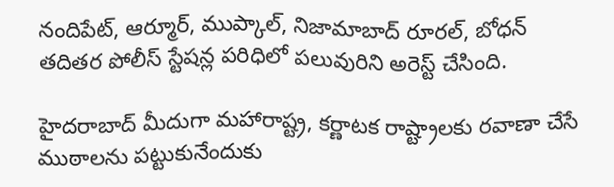నందిపేట్, ఆర్మూర్, ముప్కాల్, నిజామాబాద్ రూరల్, బోధన్ తదితర పోలీస్ స్టేషన్ల పరిధిలో పలువురిని అరెస్ట్ చేసింది.

హైదరాబాద్ మీదుగా మహారాష్ట్ర, కర్ణాటక రాష్ట్రాలకు రవాణా చేసే ముఠాలను పట్టుకునేందుకు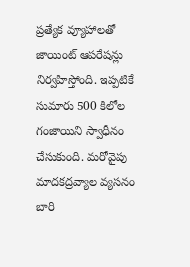ప్రత్యేక వ్యూహాలతో జాయింట్ ఆపరేషన్లు నిర్వహిస్తోంది. ఇప్పటికే సుమారు 500 కిలోల గంజాయిని స్వాధీనం చేసుకుంది. మరోవైపు మాదకద్రవ్యాల వ్యసనం బారి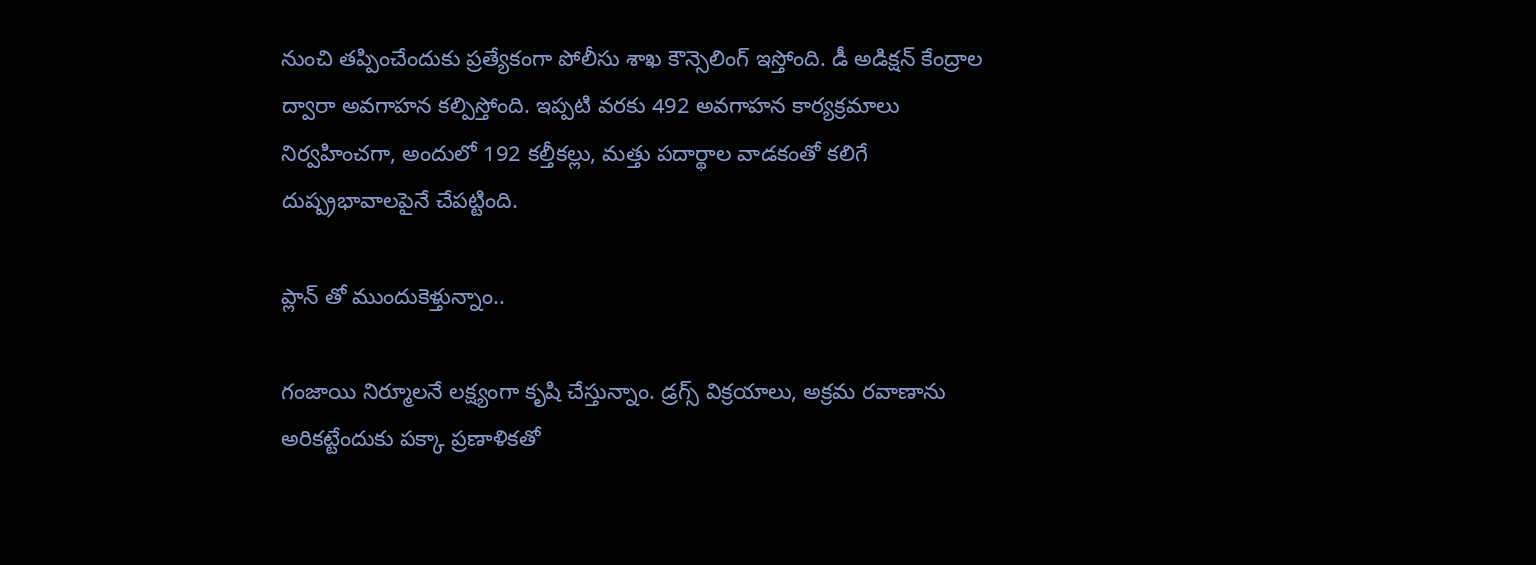నుంచి తప్పించేందుకు ప్రత్యేకంగా పోలీసు శాఖ కౌన్సెలింగ్ ఇస్తోంది. డీ అడిక్షన్ కేంద్రాల ద్వారా అవగాహన కల్పిస్తోంది. ఇప్పటి వరకు 492 అవగాహన కార్యక్రమాలు నిర్వహించగా, అందులో 192 కల్తీకల్లు, మత్తు పదార్థాల వాడకంతో కలిగే దుష్ప్రభావాలపైనే చేపట్టింది.

ప్లాన్ తో ముందుకెళ్తున్నాం..

గంజాయి నిర్మూలనే లక్ష్యంగా కృషి చేస్తున్నాం. డ్రగ్స్ విక్రయాలు, అక్రమ రవాణాను అరికట్టేందుకు పక్కా ప్రణాళికతో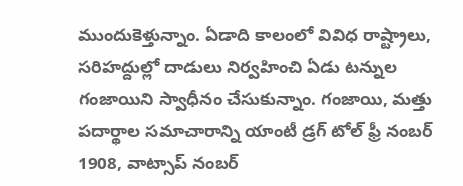ముందుకెళ్తున్నాం. ఏడాది కాలంలో వివిధ రాష్ట్రాలు, సరిహద్దుల్లో దాడులు నిర్వహించి ఏడు టన్నుల గంజాయిని స్వాధీనం చేసుకున్నాం. గంజాయి, మత్తు పదార్థాల సమాచారాన్ని యాంటీ డ్రగ్ టోల్ ఫ్రీ నంబర్ 1908, వాట్సాప్ నంబర్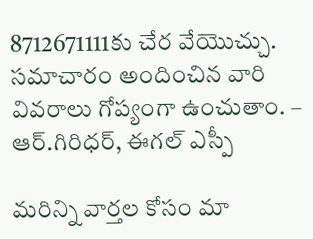8712671111కు చేర వేయొచ్చు. సమాచారం అందించిన వారి వివరాలు గోప్యంగా ఉంచుతాం. – ఆర్.గిరిధర్, ఈగల్ ఎస్పీ

మ‌రిన్ని వార్త‌ల కోసం మా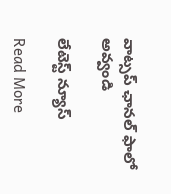వాట్స‌ప్ ఛాన‌ల్ ఫాలో అవ్వండి

లేటెస్ట్ న్యూస్‌

Read More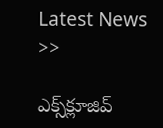Latest News >>

ఎక్స్‌క్లూజివ్‌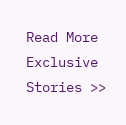Read More Exclusive Stories >>